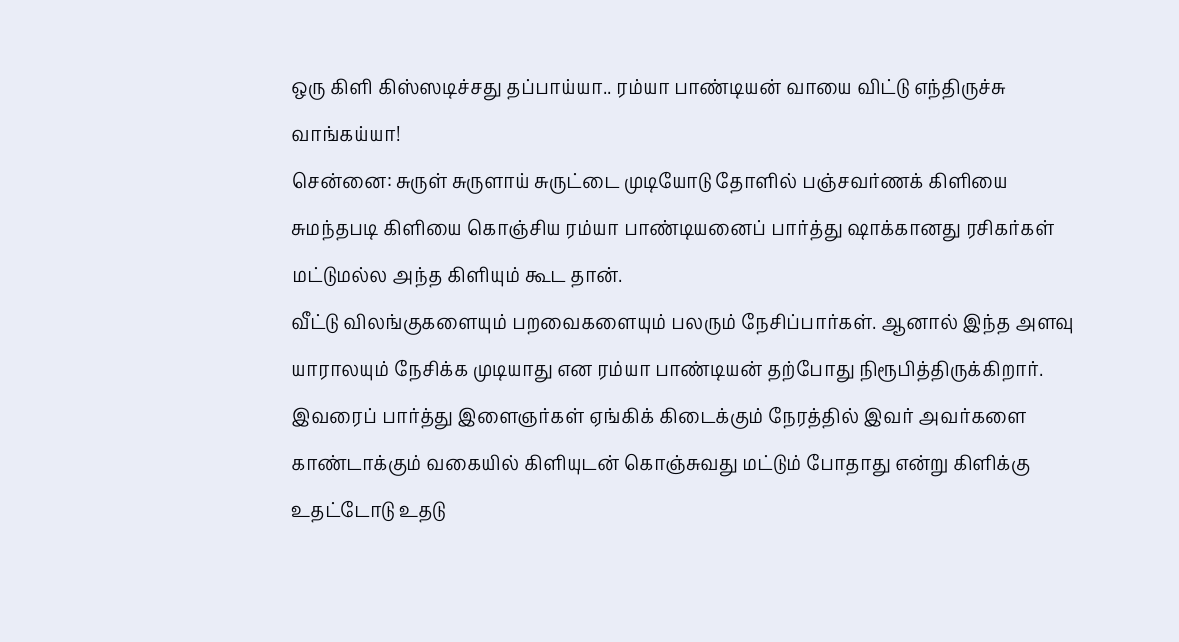ஒரு கிளி கிஸ்ஸடிச்சது தப்பாய்யா.. ரம்யா பாண்டியன் வாயை விட்டு எந்திருச்சு வாங்கய்யா!
சென்னை: சுருள் சுருளாய் சுருட்டை முடியோடு தோளில் பஞ்சவர்ணக் கிளியை சுமந்தபடி கிளியை கொஞ்சிய ரம்யா பாண்டியனைப் பார்த்து ஷாக்கானது ரசிகர்கள் மட்டுமல்ல அந்த கிளியும் கூட தான்.
வீட்டு விலங்குகளையும் பறவைகளையும் பலரும் நேசிப்பார்கள். ஆனால் இந்த அளவு யாராலயும் நேசிக்க முடியாது என ரம்யா பாண்டியன் தற்போது நிரூபித்திருக்கிறார்.
இவரைப் பார்த்து இளைஞர்கள் ஏங்கிக் கிடைக்கும் நேரத்தில் இவர் அவர்களை காண்டாக்கும் வகையில் கிளியுடன் கொஞ்சுவது மட்டும் போதாது என்று கிளிக்கு உதட்டோடு உதடு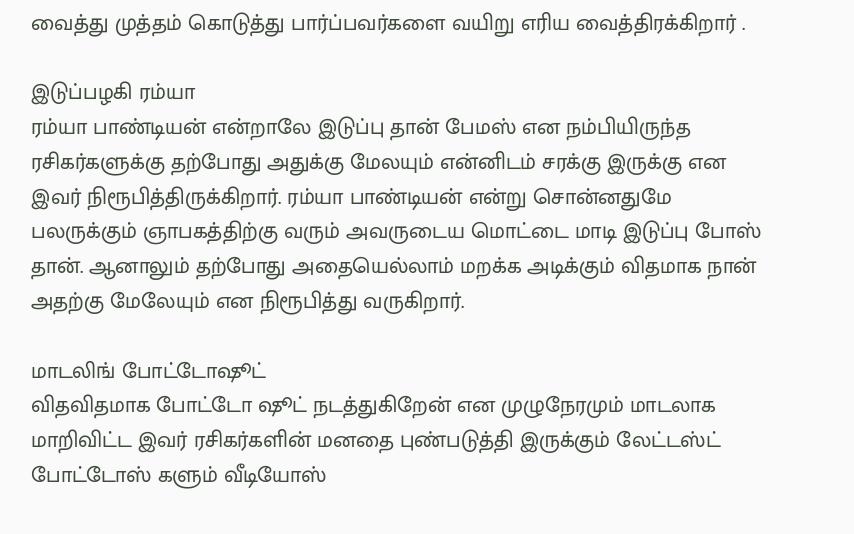வைத்து முத்தம் கொடுத்து பார்ப்பவர்களை வயிறு எரிய வைத்திரக்கிறார் .

இடுப்பழகி ரம்யா
ரம்யா பாண்டியன் என்றாலே இடுப்பு தான் பேமஸ் என நம்பியிருந்த ரசிகர்களுக்கு தற்போது அதுக்கு மேலயும் என்னிடம் சரக்கு இருக்கு என இவர் நிரூபித்திருக்கிறார். ரம்யா பாண்டியன் என்று சொன்னதுமே பலருக்கும் ஞாபகத்திற்கு வரும் அவருடைய மொட்டை மாடி இடுப்பு போஸ் தான். ஆனாலும் தற்போது அதையெல்லாம் மறக்க அடிக்கும் விதமாக நான் அதற்கு மேலேயும் என நிரூபித்து வருகிறார்.

மாடலிங் போட்டோஷூட்
விதவிதமாக போட்டோ ஷூட் நடத்துகிறேன் என முழுநேரமும் மாடலாக மாறிவிட்ட இவர் ரசிகர்களின் மனதை புண்படுத்தி இருக்கும் லேட்டஸ்ட் போட்டோஸ் களும் வீடியோஸ்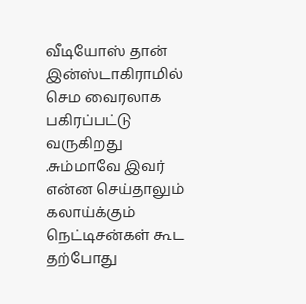வீடியோஸ் தான் இன்ஸ்டாகிராமில் செம வைரலாக பகிரப்பட்டு வருகிறது .சும்மாவே இவர் என்ன செய்தாலும் கலாய்க்கும் நெட்டிசன்கள் கூட தற்போது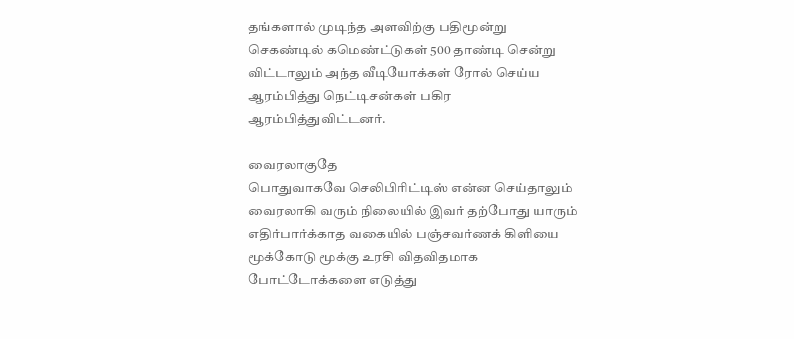தங்களால் முடிந்த அளவிற்கு பதிமூன்று செகண்டில் கமெண்ட்டுகள் 500 தாண்டி சென்று விட்டாலும் அந்த வீடியோக்கள் ரோல் செய்ய ஆரம்பித்து நெட்டிசன்கள் பகிர ஆரம்பித்துவிட்டனர்.

வைரலாகுதே
பொதுவாகவே செலிபிரிட்டிஸ் என்ன செய்தாலும் வைரலாகி வரும் நிலையில் இவர் தற்போது யாரும் எதிர்பார்க்காத வகையில் பஞ்சவர்ணக் கிளியை மூக்கோடு மூக்கு உரசி விதவிதமாக போட்டோக்களை எடுத்து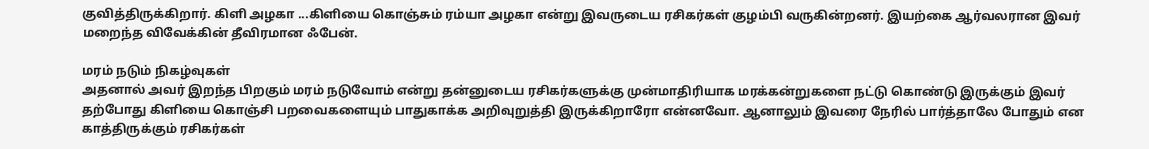குவித்திருக்கிறார். கிளி அழகா ...கிளியை கொஞ்சும் ரம்யா அழகா என்று இவருடைய ரசிகர்கள் குழம்பி வருகின்றனர். இயற்கை ஆர்வலரான இவர் மறைந்த விவேக்கின் தீவிரமான ஃபேன்.

மரம் நடும் நிகழ்வுகள்
அதனால் அவர் இறந்த பிறகும் மரம் நடுவோம் என்று தன்னுடைய ரசிகர்களுக்கு முன்மாதிரியாக மரக்கன்றுகளை நட்டு கொண்டு இருக்கும் இவர் தற்போது கிளியை கொஞ்சி பறவைகளையும் பாதுகாக்க அறிவுறுத்தி இருக்கிறாரோ என்னவோ. ஆனாலும் இவரை நேரில் பார்த்தாலே போதும் என காத்திருக்கும் ரசிகர்கள்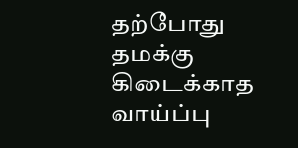தற்போது தமக்கு கிடைக்காத வாய்ப்பு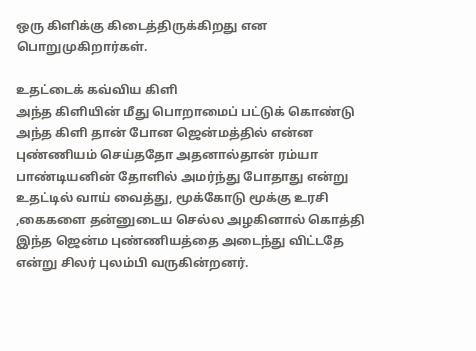ஒரு கிளிக்கு கிடைத்திருக்கிறது என பொறுமுகிறார்கள்.

உதட்டைக் கவ்விய கிளி
அந்த கிளியின் மீது பொறாமைப் பட்டுக் கொண்டு அந்த கிளி தான் போன ஜென்மத்தில் என்ன புண்ணியம் செய்ததோ அதனால்தான் ரம்யா பாண்டியனின் தோளில் அமர்ந்து போதாது என்று உதட்டில் வாய் வைத்து, மூக்கோடு மூக்கு உரசி ,கைகளை தன்னுடைய செல்ல அழகினால் கொத்தி இந்த ஜென்ம புண்ணியத்தை அடைந்து விட்டதே என்று சிலர் புலம்பி வருகின்றனர்.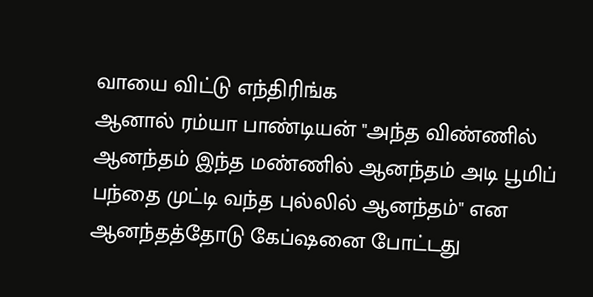வாயை விட்டு எந்திரிங்க
ஆனால் ரம்யா பாண்டியன் "அந்த விண்ணில் ஆனந்தம் இந்த மண்ணில் ஆனந்தம் அடி பூமிப் பந்தை முட்டி வந்த புல்லில் ஆனந்தம்" என ஆனந்தத்தோடு கேப்ஷனை போட்டது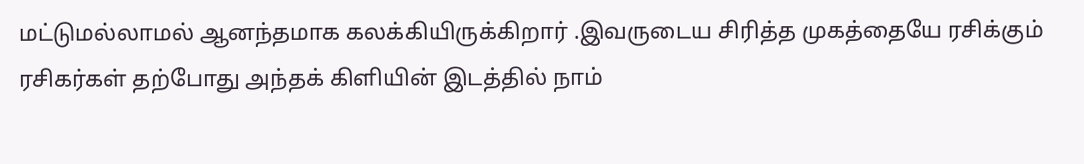மட்டுமல்லாமல் ஆனந்தமாக கலக்கியிருக்கிறார் .இவருடைய சிரித்த முகத்தையே ரசிக்கும் ரசிகர்கள் தற்போது அந்தக் கிளியின் இடத்தில் நாம்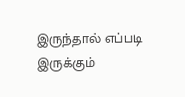இருந்தால் எப்படி இருக்கும்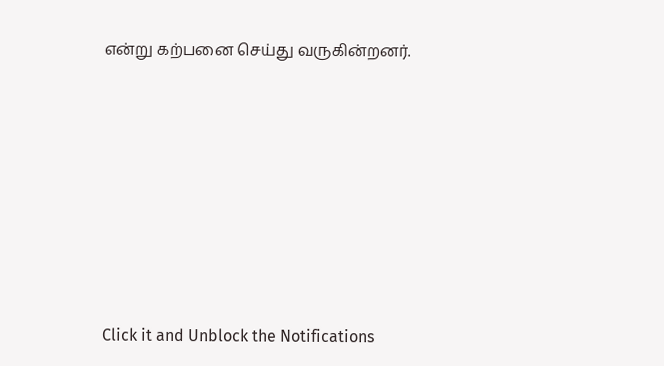என்று கற்பனை செய்து வருகின்றனர்.












Click it and Unblock the Notifications